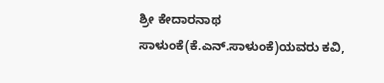ಶ್ರೀ ಕೇದಾರನಾಥ ಸಾಳುಂಕೆ(ಕೆ.ಎನ್.ಸಾಳುಂಕೆ)ಯವರು ಕವಿ,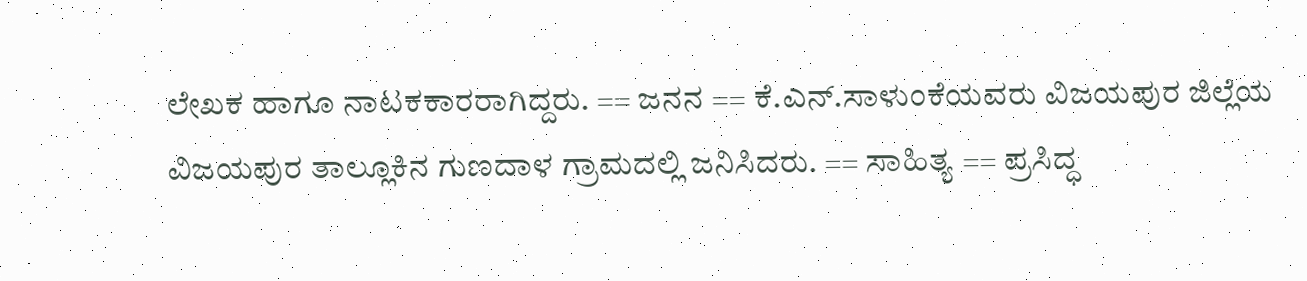ಲೇಖಕ ಹಾಗೂ ನಾಟಕಕಾರರಾಗಿದ್ದರು. == ಜನನ == ಕೆ.ಎನ್.ಸಾಳುಂಕೆಯವರು ವಿಜಯಪುರ ಜಿಲ್ಲೆಯ ವಿಜಯಪುರ ತಾಲ್ಲೂಕಿನ ಗುಣದಾಳ ಗ್ರಾಮದಲ್ಲಿ ಜನಿಸಿದರು. == ಸಾಹಿತ್ಯ == ಪ್ರಸಿದ್ಧ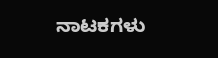ನಾಟಕಗಳು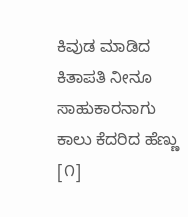ಕಿವುಡ ಮಾಡಿದ ಕಿತಾಪತಿ ನೀನೂ ಸಾಹುಕಾರನಾಗು ಕಾಲು ಕೆದರಿದ ಹೆಣ್ಣು [೧]